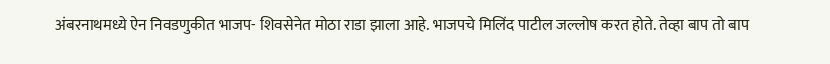अंबरनाथमध्ये ऐन निवडणुकीत भाजप- शिवसेनेत मोठा राडा झाला आहे. भाजपचे मिलिंद पाटील जल्लोष करत होते. तेव्हा बाप तो बाप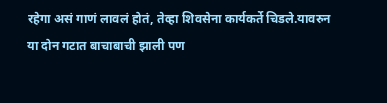रहेगा असं गाणं लावलं होतं, तेव्हा शिवसेना कार्यकर्ते चिडले.यावरुन या दोन गटात बाचाबाची झाली पण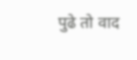पुढे तो वाद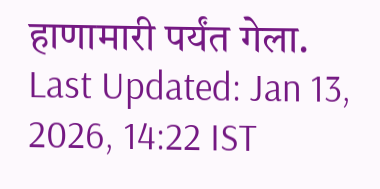हाणामारी पर्यंत गेला.
Last Updated: Jan 13, 2026, 14:22 IST